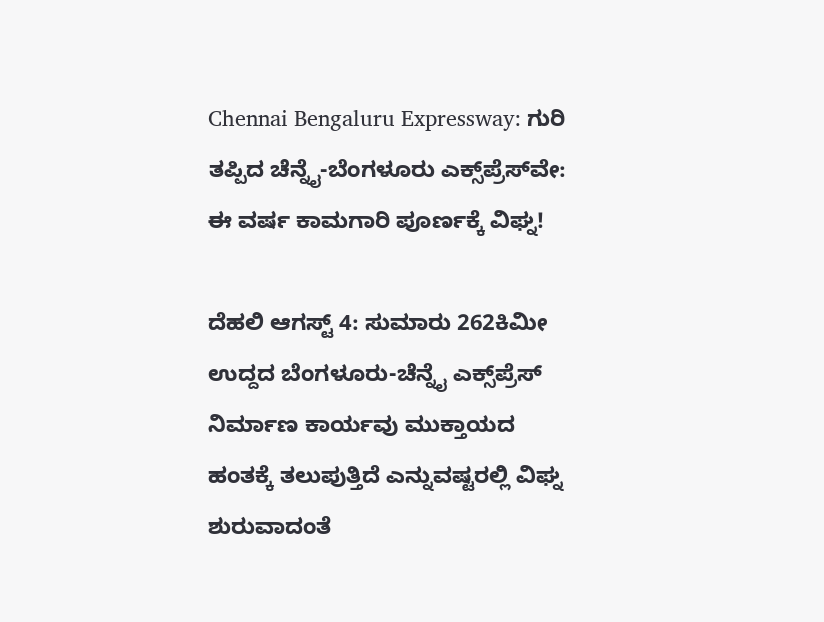Chennai Bengaluru Expressway: ಗುರಿ ತಪ್ಪಿದ ಚೆನ್ನೈ-ಬೆಂಗಳೂರು ಎಕ್ಸ್‌ಪ್ರೆಸ್‌ವೇ: ಈ ವರ್ಷ ಕಾಮಗಾರಿ ಪೂರ್ಣಕ್ಕೆ ವಿಘ್ನ!

ದೆಹಲಿ ಆಗಸ್ಟ್ 4: ಸುಮಾರು 262ಕಿಮೀ ಉದ್ದದ ಬೆಂಗಳೂರು-ಚೆನ್ನೈ ಎಕ್ಸ್‌ಪ್ರೆಸ್ ನಿರ್ಮಾಣ ಕಾರ್ಯವು ಮುಕ್ತಾಯದ ಹಂತಕ್ಕೆ ತಲುಪುತ್ತಿದೆ ಎನ್ನುವಷ್ಟರಲ್ಲಿ ವಿಘ್ನ ಶುರುವಾದಂತೆ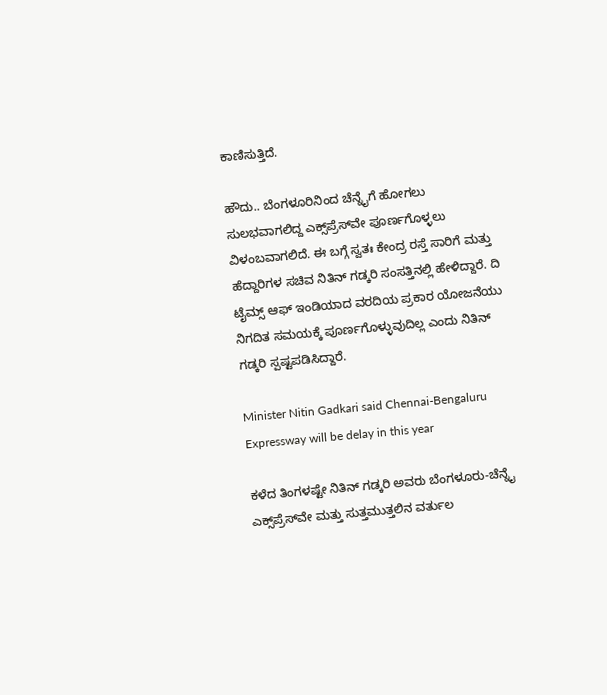ಕಾಣಿಸುತ್ತಿದೆ.

ಹೌದು.. ಬೆಂಗಳೂರಿನಿಂದ ಚೆನ್ನೈಗೆ ಹೋಗಲು ಸುಲಭವಾಗಲಿದ್ದ ಎಕ್ಸ್‌ಪ್ರೆಸ್‌ವೇ ಪೂರ್ಣಗೊಳ್ಳಲು ವಿಳಂಬವಾಗಲಿದೆ. ಈ ಬಗ್ಗೆ ಸ್ವತಃ ಕೇಂದ್ರ ರಸ್ತೆ ಸಾರಿಗೆ ಮತ್ತು ಹೆದ್ದಾರಿಗಳ ಸಚಿವ ನಿತಿನ್ ಗಡ್ಕರಿ ಸಂಸತ್ತಿನಲ್ಲಿ ಹೇಳಿದ್ದಾರೆ. ದಿ ಟೈಮ್ಸ್ ಆಫ್ ಇಂಡಿಯಾದ ವರದಿಯ ಪ್ರಕಾರ ಯೋಜನೆಯು ನಿಗದಿತ ಸಮಯಕ್ಕೆ ಪೂರ್ಣಗೊಳ್ಳುವುದಿಲ್ಲ ಎಂದು ನಿತಿನ್ ಗಡ್ಕರಿ ಸ್ಪಷ್ಟಪಡಿಸಿದ್ದಾರೆ.

Minister Nitin Gadkari said Chennai-Bengaluru Expressway will be delay in this year

ಕಳೆದ ತಿಂಗಳಷ್ಟೇ ನಿತಿನ್ ಗಡ್ಕರಿ ಅವರು ಬೆಂಗಳೂರು-ಚೆನ್ನೈ ಎಕ್ಸ್‌ಪ್ರೆಸ್‌ವೇ ಮತ್ತು ಸುತ್ತಮುತ್ತಲಿನ ವರ್ತುಲ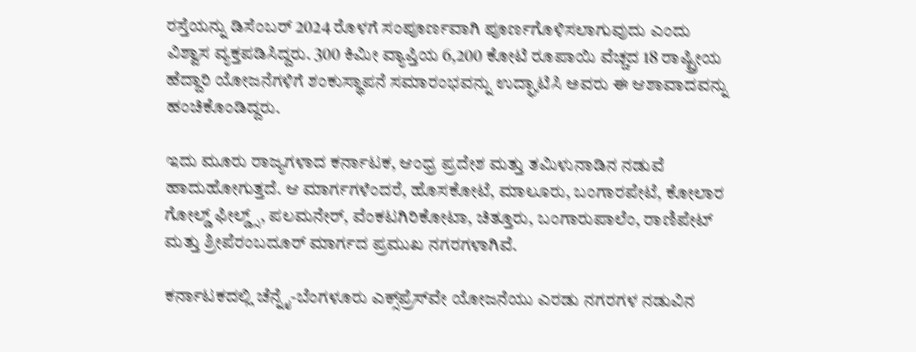ರಸ್ತೆಯನ್ನು ಡಿಸೆಂಬರ್ 2024 ರೊಳಗೆ ಸಂಪೂರ್ಣವಾಗಿ ಪೂರ್ಣಗೊಳಿಸಲಾಗುವುದು ಎಂದು ವಿಶ್ವಾಸ ವ್ಯಕ್ತಪಡಿಸಿದ್ದರು. 300 ಕಿಮೀ ವ್ಯಾಪ್ತಿಯ 6,200 ಕೋಟಿ ರೂಪಾಯಿ ವೆಚ್ಚದ 18 ರಾಷ್ಟ್ರೀಯ ಹೆದ್ದಾರಿ ಯೋಜನೆಗಳಿಗೆ ಶಂಕುಸ್ಥಾಪನೆ ಸಮಾರಂಭವನ್ನು ಉದ್ಘಾಟಿಸಿ ಅವರು ಈ ಆಶಾವಾದವನ್ನು ಹಂಚಿಕೊಂಡಿದ್ದರು.

ಇದು ಮೂರು ರಾಜ್ಯಗಳಾದ ಕರ್ನಾಟಕ, ಆಂಧ್ರ ಪ್ರದೇಶ ಮತ್ತು ತಮಿಳುನಾಡಿನ ನಡುವೆ ಹಾದುಹೋಗುತ್ತದೆ. ಆ ಮಾರ್ಗಗಳೆಂದರೆ, ಹೊಸಕೋಟೆ, ಮಾಲೂರು, ಬಂಗಾರಪೇಟೆ, ಕೋಲಾರ ಗೋಲ್ಡ್ ಫೀಲ್ಡ್ಸ್, ಪಲಮನೇರ್, ವೆಂಕಟಗಿರಿಕೋಟಾ, ಚಿತ್ತೂರು, ಬಂಗಾರುಪಾಲೆಂ, ರಾಣಿಪೇಟ್ ಮತ್ತು ಶ್ರೀಪೆರಂಬದೂರ್ ಮಾರ್ಗದ ಪ್ರಮುಖ ನಗರಗಳಾಗಿವೆ.

ಕರ್ನಾಟಕದಲ್ಲಿ ಚೆನ್ನೈ-ಬೆಂಗಳೂರು ಎಕ್ಸ್‌ಪ್ರೆಸ್‌ವೇ ಯೋಜನೆಯು ಎರಡು ನಗರಗಳ ನಡುವಿನ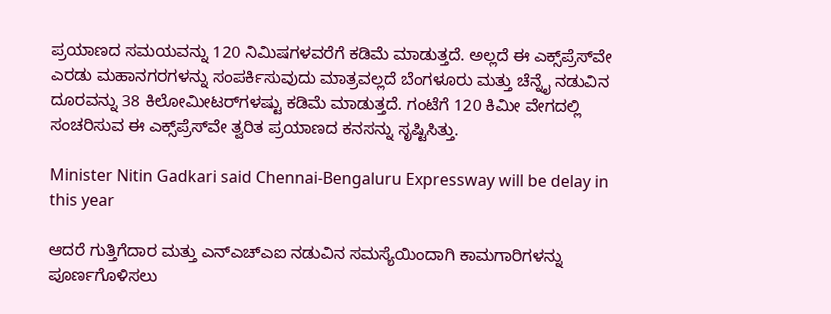ಪ್ರಯಾಣದ ಸಮಯವನ್ನು 120 ನಿಮಿಷಗಳವರೆಗೆ ಕಡಿಮೆ ಮಾಡುತ್ತದೆ. ಅಲ್ಲದೆ ಈ ಎಕ್ಸ್‌ಪ್ರೆಸ್‌ವೇ ಎರಡು ಮಹಾನಗರಗಳನ್ನು ಸಂಪರ್ಕಿಸುವುದು ಮಾತ್ರವಲ್ಲದೆ ಬೆಂಗಳೂರು ಮತ್ತು ಚೆನ್ನೈ ನಡುವಿನ ದೂರವನ್ನು 38 ಕಿಲೋಮೀಟರ್‌ಗಳಷ್ಟು ಕಡಿಮೆ ಮಾಡುತ್ತದೆ. ಗಂಟೆಗೆ 120 ಕಿಮೀ ವೇಗದಲ್ಲಿ ಸಂಚರಿಸುವ ಈ ಎಕ್ಸ್‌ಪ್ರೆಸ್‌ವೇ ತ್ವರಿತ ಪ್ರಯಾಣದ ಕನಸನ್ನು ಸೃಷ್ಟಿಸಿತ್ತು.

Minister Nitin Gadkari said Chennai-Bengaluru Expressway will be delay in this year

ಆದರೆ ಗುತ್ತಿಗೆದಾರ ಮತ್ತು ಎನ್‌ಎಚ್‌ಎಐ ನಡುವಿನ ಸಮಸ್ಯೆಯಿಂದಾಗಿ ಕಾಮಗಾರಿಗಳನ್ನು ಪೂರ್ಣಗೊಳಿಸಲು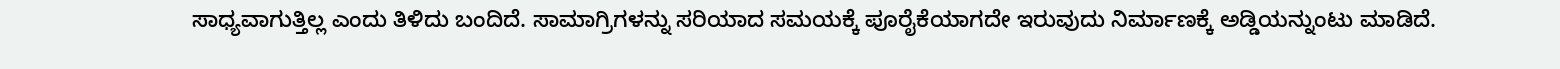ಸಾಧ್ಯವಾಗುತ್ತಿಲ್ಲ ಎಂದು ತಿಳಿದು ಬಂದಿದೆ. ಸಾಮಾಗ್ರಿಗಳನ್ನು ಸರಿಯಾದ ಸಮಯಕ್ಕೆ ಪೂರೈಕೆಯಾಗದೇ ಇರುವುದು ನಿರ್ಮಾಣಕ್ಕೆ ಅಡ್ಡಿಯನ್ನುಂಟು ಮಾಡಿದೆ.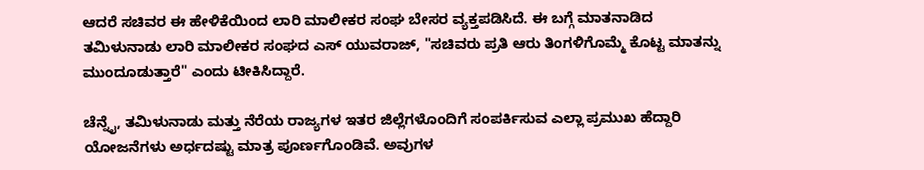ಆದರೆ ಸಚಿವರ ಈ ಹೇಳಿಕೆಯಿಂದ ಲಾರಿ ಮಾಲೀಕರ ಸಂಘ ಬೇಸರ ವ್ಯಕ್ತಪಡಿಸಿದೆ. ಈ ಬಗ್ಗೆ ಮಾತನಾಡಿದ ತಮಿಳುನಾಡು ಲಾರಿ ಮಾಲೀಕರ ಸಂಘದ ಎಸ್ ಯುವರಾಜ್, "ಸಚಿವರು ಪ್ರತಿ ಆರು ತಿಂಗಳಿಗೊಮ್ಮೆ ಕೊಟ್ಟ ಮಾತನ್ನು ಮುಂದೂಡುತ್ತಾರೆ" ಎಂದು ಟೀಕಿಸಿದ್ದಾರೆ.

ಚೆನ್ನೈ, ತಮಿಳುನಾಡು ಮತ್ತು ನೆರೆಯ ರಾಜ್ಯಗಳ ಇತರ ಜಿಲ್ಲೆಗಳೊಂದಿಗೆ ಸಂಪರ್ಕಿಸುವ ಎಲ್ಲಾ ಪ್ರಮುಖ ಹೆದ್ದಾರಿ ಯೋಜನೆಗಳು ಅರ್ಧದಷ್ಟು ಮಾತ್ರ ಪೂರ್ಣಗೊಂಡಿವೆ. ಅವುಗಳ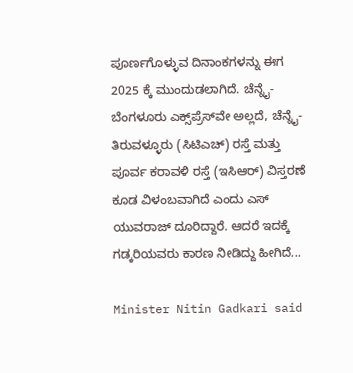ಪೂರ್ಣಗೊಳ್ಳುವ ದಿನಾಂಕಗಳನ್ನು ಈಗ 2025 ಕ್ಕೆ ಮುಂದುಡಲಾಗಿದೆ. ಚೆನ್ನೈ-ಬೆಂಗಳೂರು ಎಕ್ಸ್‌ಪ್ರೆಸ್‌ವೇ ಅಲ್ಲದೆ, ಚೆನ್ನೈ-ತಿರುವಳ್ಳೂರು (ಸಿಟಿಎಚ್) ರಸ್ತೆ ಮತ್ತು ಪೂರ್ವ ಕರಾವಳಿ ರಸ್ತೆ (ಇಸಿಆರ್) ವಿಸ್ತರಣೆ ಕೂಡ ವಿಳಂಬವಾಗಿದೆ ಎಂದು ಎಸ್ ಯುವರಾಜ್ ದೂರಿದ್ದಾರೆ. ಆದರೆ ಇದಕ್ಕೆ ಗಡ್ಕರಿಯವರು ಕಾರಣ ನೀಡಿದ್ದು ಹೀಗಿದೆ...

Minister Nitin Gadkari said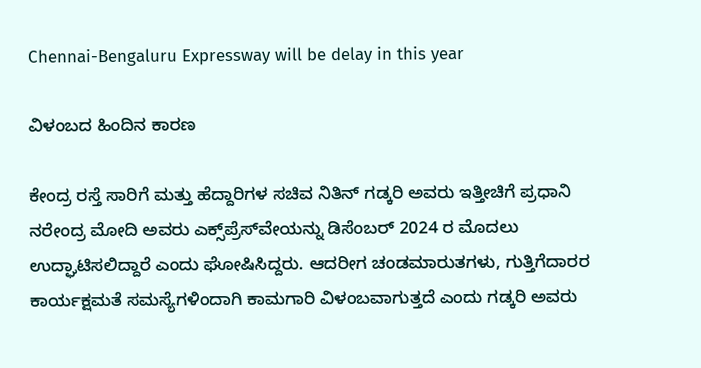Chennai-Bengaluru Expressway will be delay in this year

ವಿಳಂಬದ ಹಿಂದಿನ ಕಾರಣ

ಕೇಂದ್ರ ರಸ್ತೆ ಸಾರಿಗೆ ಮತ್ತು ಹೆದ್ದಾರಿಗಳ ಸಚಿವ ನಿತಿನ್ ಗಡ್ಕರಿ ಅವರು ಇತ್ತೀಚಿಗೆ ಪ್ರಧಾನಿ ನರೇಂದ್ರ ಮೋದಿ ಅವರು ಎಕ್ಸ್‌ಪ್ರೆಸ್‌ವೇಯನ್ನು ಡಿಸೆಂಬರ್ 2024 ರ ಮೊದಲು ಉದ್ಘಾಟಿಸಲಿದ್ದಾರೆ ಎಂದು ಘೋಷಿಸಿದ್ದರು. ಆದರೀಗ ಚಂಡಮಾರುತಗಳು, ಗುತ್ತಿಗೆದಾರರ ಕಾರ್ಯಕ್ಷಮತೆ ಸಮಸ್ಯೆಗಳಿಂದಾಗಿ ಕಾಮಗಾರಿ ವಿಳಂಬವಾಗುತ್ತದೆ ಎಂದು ಗಡ್ಕರಿ ಅವರು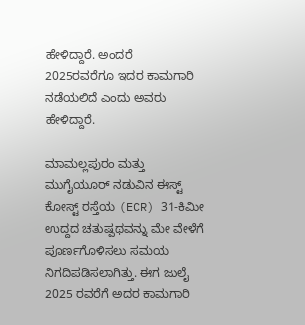ಹೇಳಿದ್ದಾರೆ. ಅಂದರೆ 2025ರವರೆಗೂ ಇದರ ಕಾಮಗಾರಿ ನಡೆಯಲಿದೆ ಎಂದು ಅವರು ಹೇಳಿದ್ದಾರೆ.

ಮಾಮಲ್ಲಪುರಂ ಮತ್ತು ಮುಗೈಯೂರ್ ನಡುವಿನ ಈಸ್ಟ್ ಕೋಸ್ಟ್ ರಸ್ತೆಯ (ECR) 31-ಕಿಮೀ ಉದ್ದದ ಚತುಷ್ಪಥವನ್ನು ಮೇ ವೇಳೆಗೆ ಪೂರ್ಣಗೊಳಿಸಲು ಸಮಯ ನಿಗದಿಪಡಿಸಲಾಗಿತ್ತು. ಈಗ ಜುಲೈ 2025 ರವರೆಗೆ ಅದರ ಕಾಮಗಾರಿ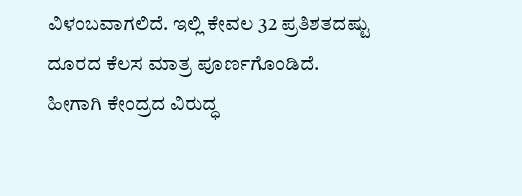ವಿಳಂಬವಾಗಲಿದೆ. ಇಲ್ಲಿ ಕೇವಲ 32 ಪ್ರತಿಶತದಷ್ಟು ದೂರದ ಕೆಲಸ ಮಾತ್ರ ಪೂರ್ಣಗೊಂಡಿದೆ. ಹೀಗಾಗಿ ಕೇಂದ್ರದ ವಿರುದ್ಧ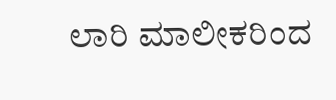ಲಾರಿ ಮಾಲೀಕರಿಂದ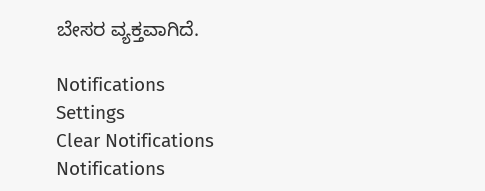ಬೇಸರ ವ್ಯಕ್ತವಾಗಿದೆ.

Notifications
Settings
Clear Notifications
Notifications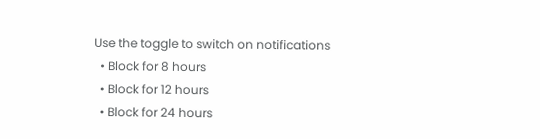Use the toggle to switch on notifications
  • Block for 8 hours
  • Block for 12 hours
  • Block for 24 hours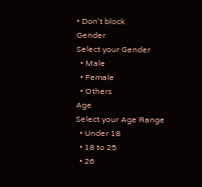• Don't block
Gender
Select your Gender
  • Male
  • Female
  • Others
Age
Select your Age Range
  • Under 18
  • 18 to 25
  • 26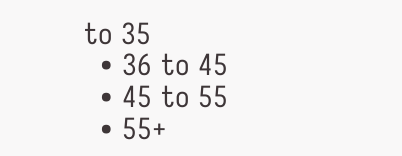to 35
  • 36 to 45
  • 45 to 55
  • 55+